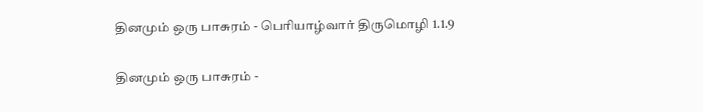தினமும் ஒரு பாசுரம் - பெரியாழ்வார் திருமொழி 1.1.9

தினமும் ஒரு பாசுரம் -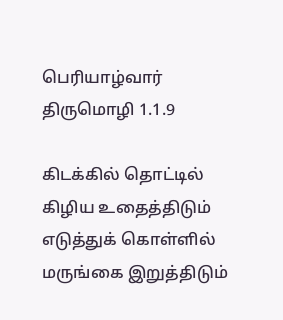பெரியாழ்வார் திருமொழி 1.1.9

கிடக்கில் தொட்டில் கிழிய உதைத்திடும் எடுத்துக் கொள்ளில் மருங்கை இறுத்திடும்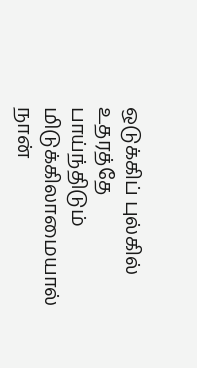ஒடுக்கிப் புல்கில் உதரத்தே பாய்ந்திடும் மிடுக்கிலாமையால் நான்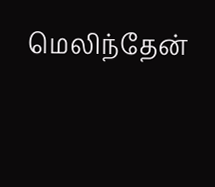மெலிந்தேன்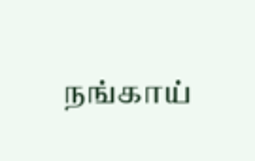நங்காய்